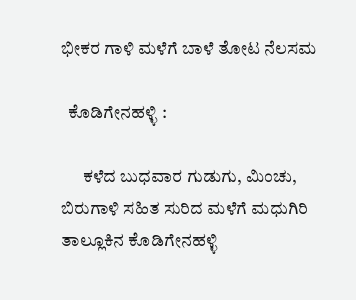ಭೀಕರ ಗಾಳಿ ಮಳೆಗೆ ಬಾಳೆ ತೋಟ ನೆಲಸಮ

  ಕೊಡಿಗೇನಹಳ್ಳಿ :

      ಕಳೆದ ಬುಧವಾರ ಗುಡುಗು, ಮಿಂಚು, ಬಿರುಗಾಳಿ ಸಹಿತ ಸುರಿದ ಮಳೆಗೆ ಮಧುಗಿರಿ ತಾಲ್ಲೂಕಿನ ಕೊಡಿಗೇನಹಳ್ಳಿ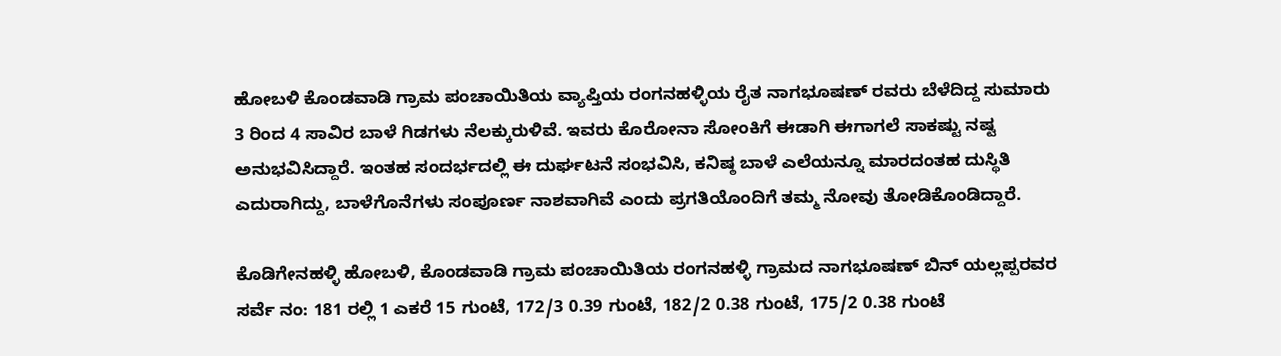ಹೋಬಳಿ ಕೊಂಡವಾಡಿ ಗ್ರಾಮ ಪಂಚಾಯಿತಿಯ ವ್ಯಾಪ್ತಿಯ ರಂಗನಹಳ್ಳಿಯ ರೈತ ನಾಗಭೂಷಣ್ ರವರು ಬೆಳೆದಿದ್ದ ಸುಮಾರು 3 ರಿಂದ 4 ಸಾವಿರ ಬಾಳೆ ಗಿಡಗಳು ನೆಲಕ್ಕುರುಳಿವೆ. ಇವರು ಕೊರೋನಾ ಸೋಂಕಿಗೆ ಈಡಾಗಿ ಈಗಾಗಲೆ ಸಾಕಷ್ಟು ನಷ್ಟ ಅನುಭವಿಸಿದ್ದಾರೆ. ಇಂತಹ ಸಂದರ್ಭದಲ್ಲಿ ಈ ದುರ್ಘಟನೆ ಸಂಭವಿಸಿ, ಕನಿಷ್ಠ ಬಾಳೆ ಎಲೆಯನ್ನೂ ಮಾರದಂತಹ ದುಸ್ಥಿತಿ ಎದುರಾಗಿದ್ದು, ಬಾಳೆಗೊನೆಗಳು ಸಂಪೂರ್ಣ ನಾಶವಾಗಿವೆ ಎಂದು ಪ್ರಗತಿಯೊಂದಿಗೆ ತಮ್ಮ ನೋವು ತೋಡಿಕೊಂಡಿದ್ದಾರೆ.

ಕೊಡಿಗೇನಹಳ್ಳಿ ಹೋಬಳಿ, ಕೊಂಡವಾಡಿ ಗ್ರಾಮ ಪಂಚಾಯಿತಿಯ ರಂಗನಹಳ್ಳಿ ಗ್ರಾಮದ ನಾಗಭೂಷಣ್ ಬಿನ್ ಯಲ್ಲಪ್ಪರವರ ಸರ್ವೆ ನಂ: 181 ರಲ್ಲಿ 1 ಎಕರೆ 15 ಗುಂಟೆ, 172/3 0.39 ಗುಂಟೆ, 182/2 0.38 ಗುಂಟೆ, 175/2 0.38 ಗುಂಟೆ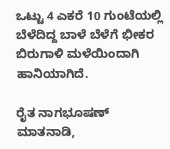ಒಟ್ಟು 4 ಎಕರೆ 10 ಗುಂಟೆಯಲ್ಲಿ ಬೆಳೆದಿದ್ದ ಬಾಳೆ ಬೆಳೆಗೆ ಭೀಕರ ಬಿರುಗಾಳಿ ಮಳೆಯಿಂದಾಗಿ ಹಾನಿಯಾಗಿದೆ.

ರೈತ ನಾಗಭೂಷಣ್ ಮಾತನಾಡಿ,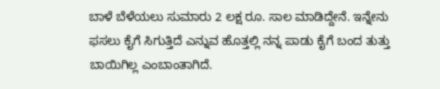ಬಾಳೆ ಬೆಳೆಯಲು ಸುಮಾರು 2 ಲಕ್ಷ ರೂ. ಸಾಲ ಮಾಡಿದ್ದೇನೆ. ಇನ್ನೇನು ಫಸಲು ಕೈಗೆ ಸಿಗುತ್ತಿದೆ ಎನ್ನುವ ಹೊತ್ತಲ್ಲಿ ನನ್ನ ಪಾಡು ಕೈಗೆ ಬಂದ ತುತ್ತು ಬಾಯಿಗಿಲ್ಲ ಎಂಬಾಂತಾಗಿದೆ.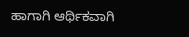ಹಾಗಾಗಿ ಆರ್ಥಿಕವಾಗಿ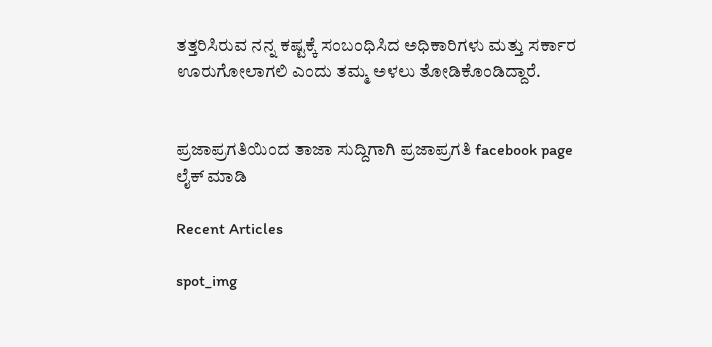ತತ್ತರಿಸಿರುವ ನನ್ನ ಕಷ್ಟಕ್ಕೆ ಸಂಬಂಧಿಸಿದ ಅಧಿಕಾರಿಗಳು ಮತ್ತು ಸರ್ಕಾರ ಊರುಗೋಲಾಗಲಿ ಎಂದು ತಮ್ಮ ಅಳಲು ತೋಡಿಕೊಂಡಿದ್ದಾರೆ.


ಪ್ರಜಾಪ್ರಗತಿಯಿಂದ ತಾಜಾ ಸುದ್ದಿಗಾಗಿ ಪ್ರಜಾಪ್ರಗತಿ facebook page ಲೈಕ್ ಮಾಡಿ

Recent Articles

spot_img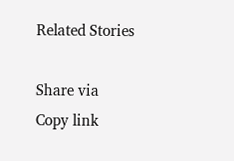Related Stories

Share via
Copy link